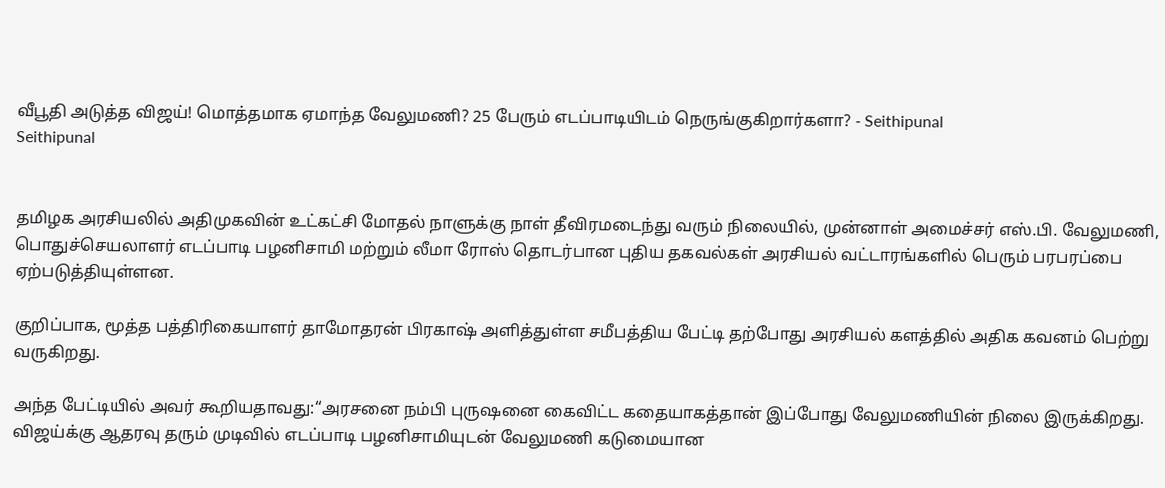வீபூதி அடுத்த விஜய்! மொத்தமாக ஏமாந்த வேலுமணி? 25 பேரும் எடப்பாடியிடம் நெருங்குகிறார்களா? - Seithipunal
Seithipunal


தமிழக அரசியலில் அதிமுகவின் உட்கட்சி மோதல் நாளுக்கு நாள் தீவிரமடைந்து வரும் நிலையில், முன்னாள் அமைச்சர் எஸ்.பி. வேலுமணி, பொதுச்செயலாளர் எடப்பாடி பழனிசாமி மற்றும் லீமா ரோஸ் தொடர்பான புதிய தகவல்கள் அரசியல் வட்டாரங்களில் பெரும் பரபரப்பை ஏற்படுத்தியுள்ளன.

குறிப்பாக, மூத்த பத்திரிகையாளர் தாமோதரன் பிரகாஷ் அளித்துள்ள சமீபத்திய பேட்டி தற்போது அரசியல் களத்தில் அதிக கவனம் பெற்று வருகிறது.

அந்த பேட்டியில் அவர் கூறியதாவது:“அரசனை நம்பி புருஷனை கைவிட்ட கதையாகத்தான் இப்போது வேலுமணியின் நிலை இருக்கிறது. விஜய்க்கு ஆதரவு தரும் முடிவில் எடப்பாடி பழனிசாமியுடன் வேலுமணி கடுமையான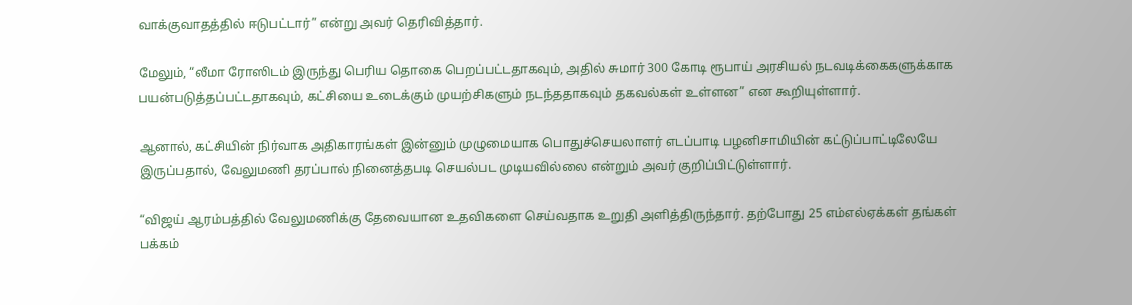வாக்குவாதத்தில் ஈடுபட்டார்” என்று அவர் தெரிவித்தார்.

மேலும், “லீமா ரோஸிடம் இருந்து பெரிய தொகை பெறப்பட்டதாகவும், அதில் சுமார் 300 கோடி ரூபாய் அரசியல் நடவடிக்கைகளுக்காக பயன்படுத்தப்பட்டதாகவும், கட்சியை உடைக்கும் முயற்சிகளும் நடந்ததாகவும் தகவல்கள் உள்ளன” என கூறியுள்ளார்.

ஆனால், கட்சியின் நிர்வாக அதிகாரங்கள் இன்னும் முழுமையாக பொதுச்செயலாளர் எடப்பாடி பழனிசாமியின் கட்டுப்பாட்டிலேயே இருப்பதால், வேலுமணி தரப்பால் நினைத்தபடி செயல்பட முடியவில்லை என்றும் அவர் குறிப்பிட்டுள்ளார்.

“விஜய் ஆரம்பத்தில் வேலுமணிக்கு தேவையான உதவிகளை செய்வதாக உறுதி அளித்திருந்தார். தற்போது 25 எம்எல்ஏக்கள் தங்கள் பக்கம்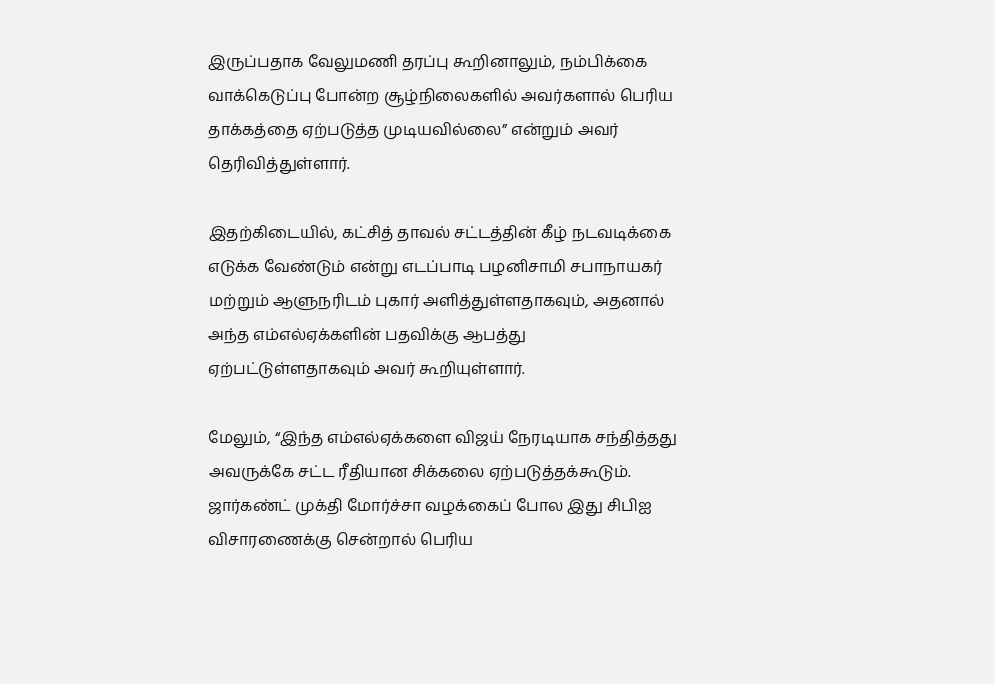இருப்பதாக வேலுமணி தரப்பு கூறினாலும், நம்பிக்கை வாக்கெடுப்பு போன்ற சூழ்நிலைகளில் அவர்களால் பெரிய தாக்கத்தை ஏற்படுத்த முடியவில்லை” என்றும் அவர் தெரிவித்துள்ளார்.

இதற்கிடையில், கட்சித் தாவல் சட்டத்தின் கீழ் நடவடிக்கை எடுக்க வேண்டும் என்று எடப்பாடி பழனிசாமி சபாநாயகர் மற்றும் ஆளுநரிடம் புகார் அளித்துள்ளதாகவும், அதனால் அந்த எம்எல்ஏக்களின் பதவிக்கு ஆபத்து ஏற்பட்டுள்ளதாகவும் அவர் கூறியுள்ளார்.

மேலும், “இந்த எம்எல்ஏக்களை விஜய் நேரடியாக சந்தித்தது அவருக்கே சட்ட ரீதியான சிக்கலை ஏற்படுத்தக்கூடும். ஜார்கண்ட் முக்தி மோர்ச்சா வழக்கைப் போல இது சிபிஐ விசாரணைக்கு சென்றால் பெரிய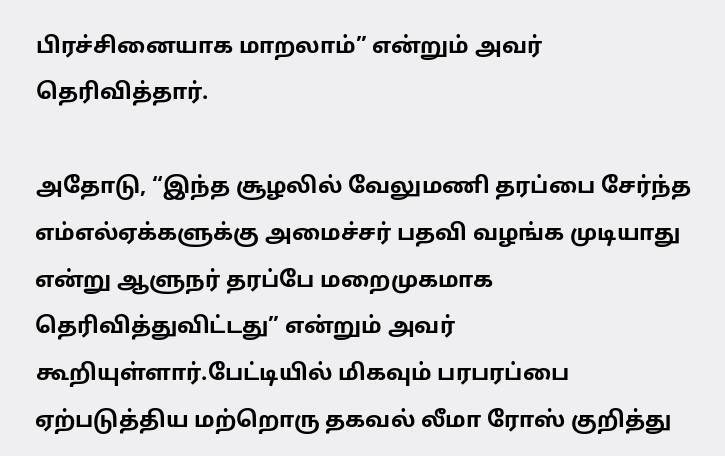பிரச்சினையாக மாறலாம்” என்றும் அவர் தெரிவித்தார்.

அதோடு, “இந்த சூழலில் வேலுமணி தரப்பை சேர்ந்த எம்எல்ஏக்களுக்கு அமைச்சர் பதவி வழங்க முடியாது என்று ஆளுநர் தரப்பே மறைமுகமாக தெரிவித்துவிட்டது” என்றும் அவர் கூறியுள்ளார்.பேட்டியில் மிகவும் பரபரப்பை ஏற்படுத்திய மற்றொரு தகவல் லீமா ரோஸ் குறித்து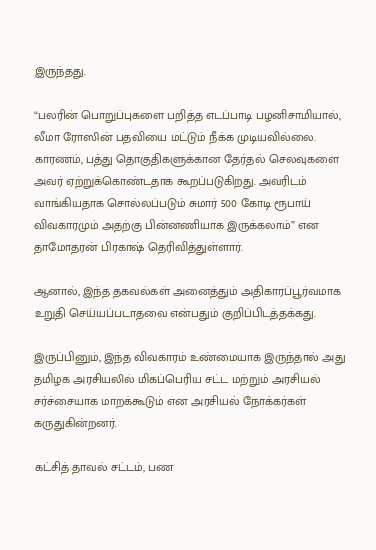இருந்தது.

“பலரின் பொறுப்புகளை பறித்த எடப்பாடி பழனிசாமியால், லீமா ரோஸின் பதவியை மட்டும் நீக்க முடியவில்லை. காரணம், பத்து தொகுதிகளுக்கான தேர்தல் செலவுகளை அவர் ஏற்றுக்கொண்டதாக கூறப்படுகிறது. அவரிடம் வாங்கியதாக சொல்லப்படும் சுமார் 500 கோடி ரூபாய் விவகாரமும் அதற்கு பின்னணியாக இருக்கலாம்” என தாமோதரன் பிரகாஷ் தெரிவித்துள்ளார்.

ஆனால், இந்த தகவல்கள் அனைத்தும் அதிகாரப்பூர்வமாக உறுதி செய்யப்படாதவை என்பதும் குறிப்பிடத்தக்கது.

இருப்பினும், இந்த விவகாரம் உண்மையாக இருந்தால் அது தமிழக அரசியலில் மிகப்பெரிய சட்ட மற்றும் அரசியல் சர்ச்சையாக மாறக்கூடும் என அரசியல் நோக்கர்கள் கருதுகின்றனர்.

கட்சித் தாவல் சட்டம், பண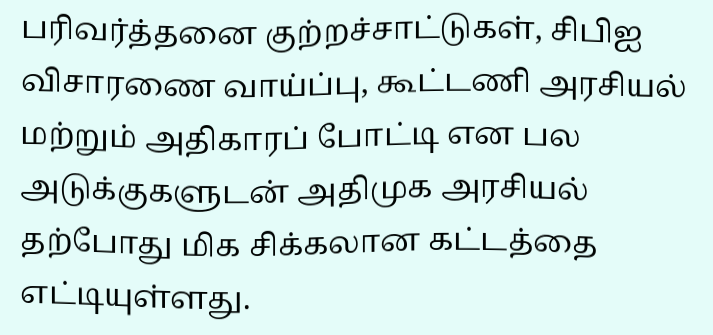பரிவர்த்தனை குற்றச்சாட்டுகள், சிபிஐ விசாரணை வாய்ப்பு, கூட்டணி அரசியல் மற்றும் அதிகாரப் போட்டி என பல அடுக்குகளுடன் அதிமுக அரசியல் தற்போது மிக சிக்கலான கட்டத்தை எட்டியுள்ளது.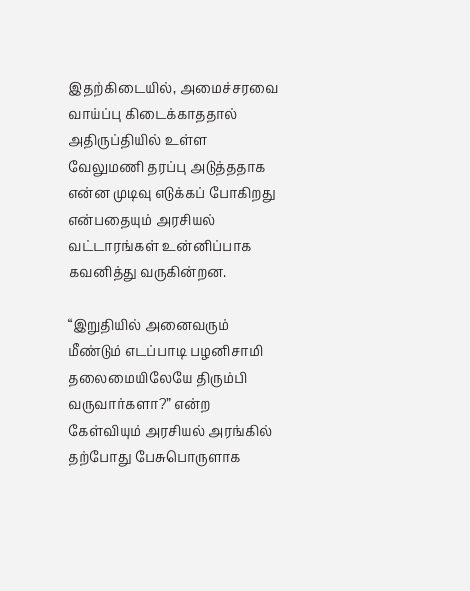இதற்கிடையில், அமைச்சரவை வாய்ப்பு கிடைக்காததால் அதிருப்தியில் உள்ள வேலுமணி தரப்பு அடுத்ததாக என்ன முடிவு எடுக்கப் போகிறது என்பதையும் அரசியல் வட்டாரங்கள் உன்னிப்பாக கவனித்து வருகின்றன.

“இறுதியில் அனைவரும் மீண்டும் எடப்பாடி பழனிசாமி தலைமையிலேயே திரும்பி வருவார்களா?” என்ற கேள்வியும் அரசியல் அரங்கில் தற்போது பேசுபொருளாக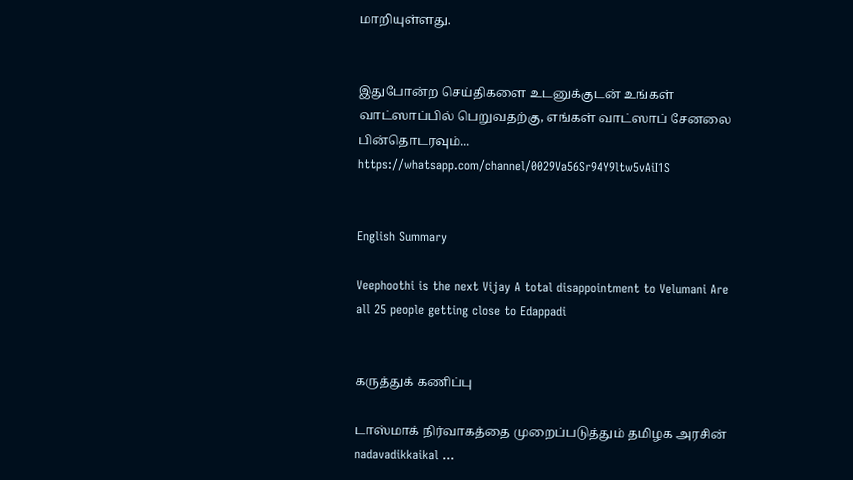மாறியுள்ளது.


இதுபோன்ற செய்திகளை உடனுக்குடன் உங்கள் வாட்ஸாப்பில் பெறுவதற்கு, எங்கள் வாட்ஸாப் சேனலை பின்தொடரவும்... https://whatsapp.com/channel/0029Va56Sr94Y9ltw5vAiI1S


English Summary

Veephoothi is the next Vijay A total disappointment to Velumani Are all 25 people getting close to Edappadi


கருத்துக் கணிப்பு

டாஸ்மாக் நிர்வாகத்தை முறைப்படுத்தும் தமிழக அரசின் nadavadikkaikal ...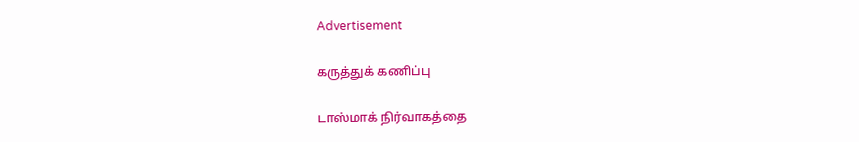Advertisement

கருத்துக் கணிப்பு

டாஸ்மாக் நிர்வாகத்தை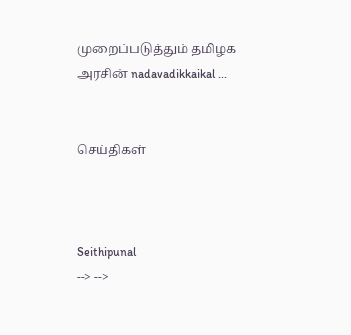முறைப்படுத்தும் தமிழக அரசின் nadavadikkaikal ...


செய்திகள்



Seithipunal
--> -->